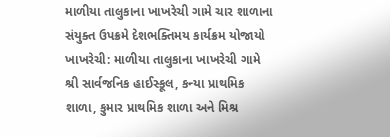માળીયા તાલુકાના ખાખરેચી ગામે ચાર શાળાના સંયુક્ત ઉપક્રમે દેશભક્તિમય કાર્યક્રમ યોજાયો
ખાખરેચી: માળીયા તાલુકાના ખાખરેચી ગામે શ્રી સાર્વજનિક હાઈસ્કૂલ, કન્યા પ્રાથમિક શાળા, કુમાર પ્રાથમિક શાળા અને મિશ્ર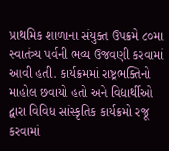પ્રાથમિક શાળાના સંયુક્ત ઉપક્રમે ૮૦મા સ્વાતંત્ર્ય પર્વની ભવ્ય ઉજવણી કરવામાં આવી હતી. કાર્યક્રમમાં રાષ્ટ્રભક્તિનો માહોલ છવાયો હતો અને વિદ્યાર્થીઓ દ્વારા વિવિધ સાંસ્કૃતિક કાર્યક્રમો રજૂ કરવામાં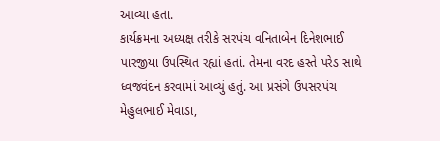આવ્યા હતા.
કાર્યક્રમના અધ્યક્ષ તરીકે સરપંચ વનિતાબેન દિનેશભાઈ પારજીયા ઉપસ્થિત રહ્યાં હતાં. તેમના વરદ હસ્તે પરેડ સાથે ધ્વજવંદન કરવામાં આવ્યું હતું. આ પ્રસંગે ઉપસરપંચ મેહુલભાઈ મેવાડા,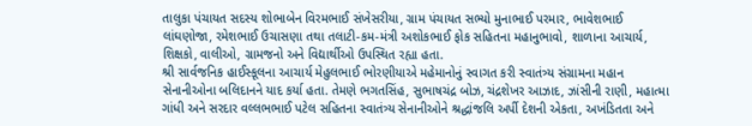તાલુકા પંચાયત સદસ્ય શોભાબેન વિરમભાઈ સંખેસરીયા, ગ્રામ પંચાયત સભ્યો મુનાભાઈ પરમાર, ભાવેશભાઈ લાંઘણોજા, રમેશભાઈ ઉચાસણા તથા તલાટી-કમ-મંત્રી અશોકભાઈ ફોક સહિતના મહાનુભાવો, શાળાના આચાર્ય, શિક્ષકો, વાલીઓ, ગ્રામજનો અને વિદ્યાર્થીઓ ઉપસ્થિત રહ્યા હતા.
શ્રી સાર્વજનિક હાઈસ્કૂલના આચાર્ય મેહુલભાઈ ભોરણીયાએ મહેમાનોનું સ્વાગત કરી સ્વાતંત્ર્ય સંગ્રામના મહાન સેનાનીઓના બલિદાનને યાદ કર્યા હતા. તેમણે ભગતસિંહ, સુભાષચંદ્ર બોઝ, ચંદ્રશેખર આઝાદ, ઝાંસીની રાણી, મહાત્મા ગાંધી અને સરદાર વલ્લભભાઈ પટેલ સહિતના સ્વાતંત્ર્ય સેનાનીઓને શ્રદ્ધાંજલિ અર્પી દેશની એકતા, અખંડિતતા અને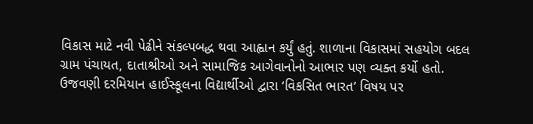વિકાસ માટે નવી પેઢીને સંકલ્પબદ્ધ થવા આહ્વાન કર્યું હતું. શાળાના વિકાસમાં સહયોગ બદલ ગ્રામ પંચાયત, દાતાશ્રીઓ અને સામાજિક આગેવાનોનો આભાર પણ વ્યક્ત કર્યો હતો.
ઉજવણી દરમિયાન હાઈસ્કૂલના વિદ્યાર્થીઓ દ્વારા ‘વિકસિત ભારત’ વિષય પર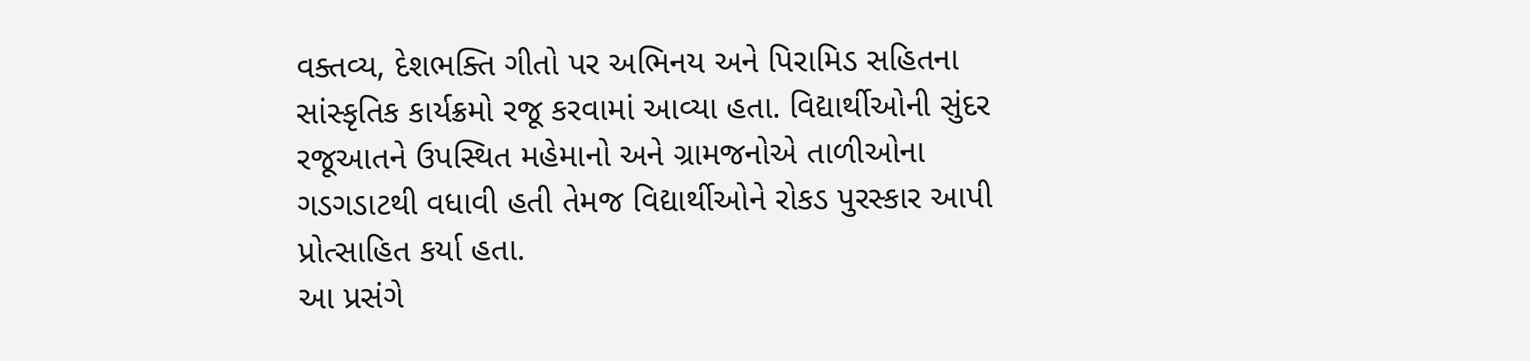વક્તવ્ય, દેશભક્તિ ગીતો પર અભિનય અને પિરામિડ સહિતના સાંસ્કૃતિક કાર્યક્રમો રજૂ કરવામાં આવ્યા હતા. વિદ્યાર્થીઓની સુંદર રજૂઆતને ઉપસ્થિત મહેમાનો અને ગ્રામજનોએ તાળીઓના ગડગડાટથી વધાવી હતી તેમજ વિદ્યાર્થીઓને રોકડ પુરસ્કાર આપી પ્રોત્સાહિત કર્યા હતા.
આ પ્રસંગે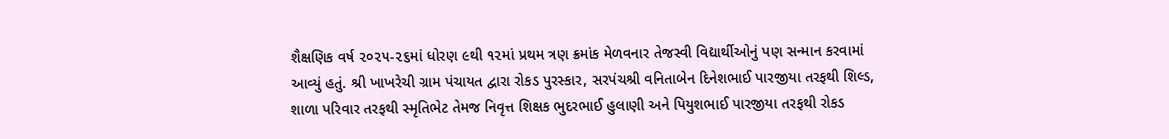શૈક્ષણિક વર્ષ ૨૦૨૫-૨૬માં ધોરણ ૯થી ૧૨માં પ્રથમ ત્રણ ક્રમાંક મેળવનાર તેજસ્વી વિદ્યાર્થીઓનું પણ સન્માન કરવામાં આવ્યું હતું. શ્રી ખાખરેચી ગ્રામ પંચાયત દ્વારા રોકડ પુરસ્કાર, સરપંચશ્રી વનિતાબેન દિનેશભાઈ પારજીયા તરફથી શિલ્ડ, શાળા પરિવાર તરફથી સ્મૃતિભેટ તેમજ નિવૃત્ત શિક્ષક ભુદરભાઈ હુલાણી અને પિયુશભાઈ પારજીયા તરફથી રોકડ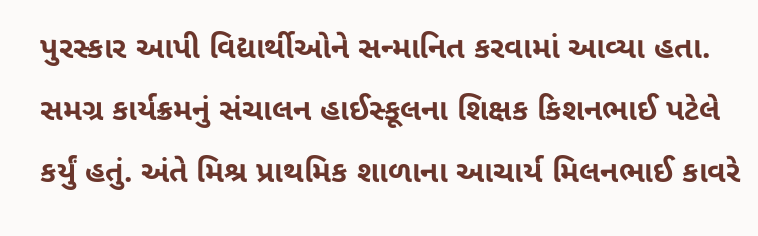પુરસ્કાર આપી વિદ્યાર્થીઓને સન્માનિત કરવામાં આવ્યા હતા.
સમગ્ર કાર્યક્રમનું સંચાલન હાઈસ્કૂલના શિક્ષક કિશનભાઈ પટેલે કર્યું હતું. અંતે મિશ્ર પ્રાથમિક શાળાના આચાર્ય મિલનભાઈ કાવરે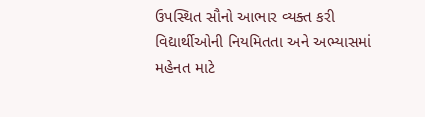ઉપસ્થિત સૌનો આભાર વ્યક્ત કરી વિદ્યાર્થીઓની નિયમિતતા અને અભ્યાસમાં મહેનત માટે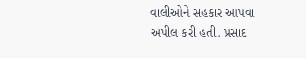વાલીઓને સહકાર આપવા અપીલ કરી હતી. પ્રસાદ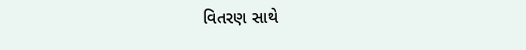વિતરણ સાથે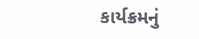કાર્યક્રમનું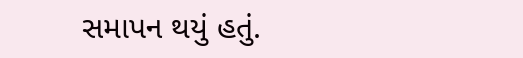સમાપન થયું હતું.